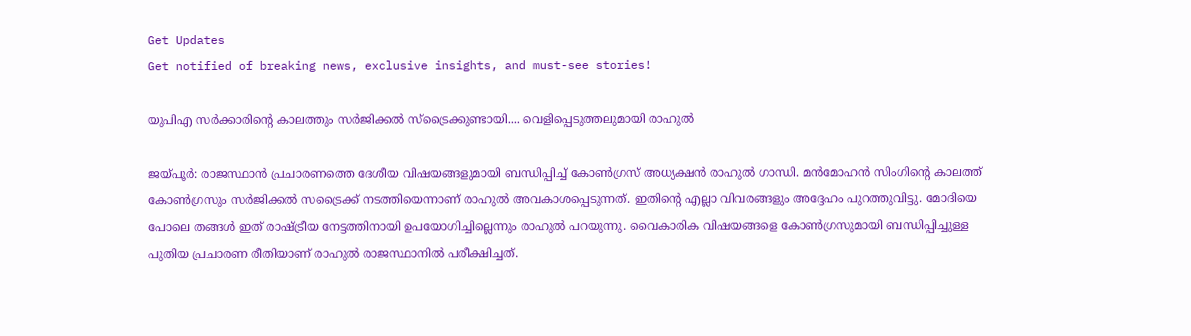Get Updates
Get notified of breaking news, exclusive insights, and must-see stories!

യുപിഎ സര്‍ക്കാരിന്റെ കാലത്തും സര്‍ജിക്കല്‍ സ്‌ട്രൈക്കുണ്ടായി.... വെളിപ്പെടുത്തലുമായി രാഹുല്‍

ജയ്പൂര്‍: രാജസ്ഥാന്‍ പ്രചാരണത്തെ ദേശീയ വിഷയങ്ങളുമായി ബന്ധിപ്പിച്ച് കോണ്‍ഗ്രസ് അധ്യക്ഷന്‍ രാഹുല്‍ ഗാന്ധി. മന്‍മോഹന്‍ സിംഗിന്റെ കാലത്ത് കോണ്‍ഗ്രസും സര്‍ജിക്കല്‍ സട്രൈക്ക് നടത്തിയെന്നാണ് രാഹുല്‍ അവകാശപ്പെടുന്നത്. ഇതിന്റെ എല്ലാ വിവരങ്ങളും അദ്ദേഹം പുറത്തുവിട്ടു. മോദിയെ പോലെ തങ്ങള്‍ ഇത് രാഷ്ട്രീയ നേട്ടത്തിനായി ഉപയോഗിച്ചില്ലെന്നും രാഹുല്‍ പറയുന്നു. വൈകാരിക വിഷയങ്ങളെ കോണ്‍ഗ്രസുമായി ബന്ധിപ്പിച്ചുള്ള പുതിയ പ്രചാരണ രീതിയാണ് രാഹുല്‍ രാജസ്ഥാനില്‍ പരീക്ഷിച്ചത്.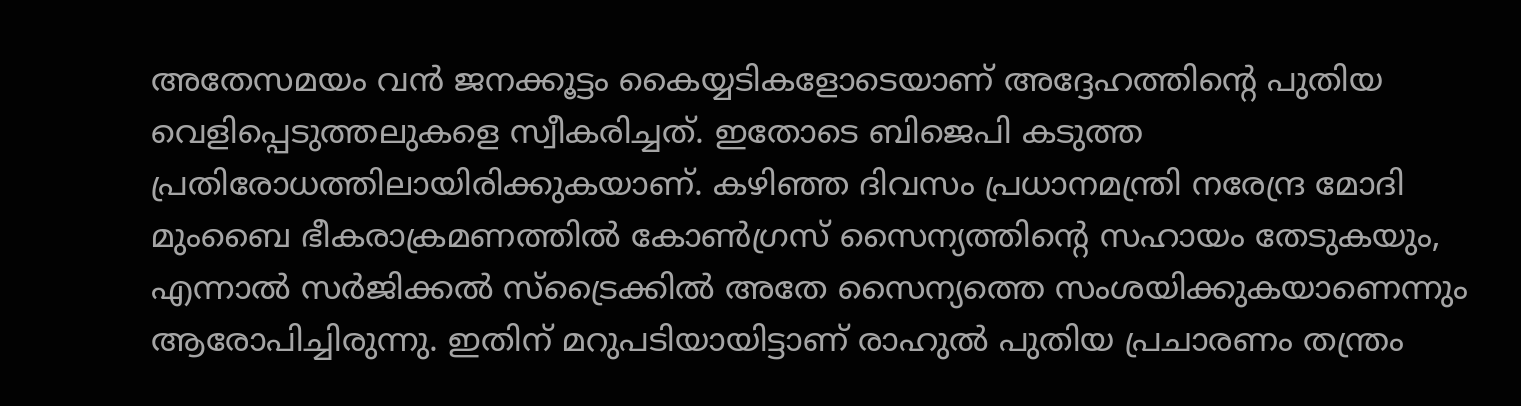അതേസമയം വന്‍ ജനക്കൂട്ടം കൈയ്യടികളോടെയാണ് അദ്ദേഹത്തിന്റെ പുതിയ വെളിപ്പെടുത്തലുകളെ സ്വീകരിച്ചത്. ഇതോടെ ബിജെപി കടുത്ത പ്രതിരോധത്തിലായിരിക്കുകയാണ്. കഴിഞ്ഞ ദിവസം പ്രധാനമന്ത്രി നരേന്ദ്ര മോദി മുംബൈ ഭീകരാക്രമണത്തില്‍ കോണ്‍ഗ്രസ് സൈന്യത്തിന്റെ സഹായം തേടുകയും, എന്നാല്‍ സര്‍ജിക്കല്‍ സ്‌ട്രൈക്കില്‍ അതേ സൈന്യത്തെ സംശയിക്കുകയാണെന്നും ആരോപിച്ചിരുന്നു. ഇതിന് മറുപടിയായിട്ടാണ് രാഹുല്‍ പുതിയ പ്രചാരണം തന്ത്രം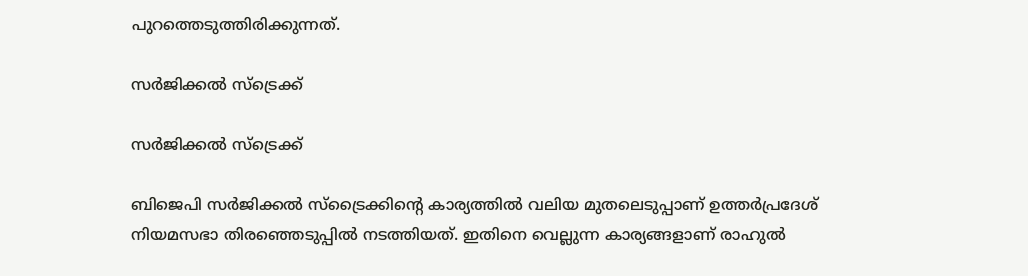പുറത്തെടുത്തിരിക്കുന്നത്.

സര്‍ജിക്കല്‍ സ്‌ട്രെക്ക്

സര്‍ജിക്കല്‍ സ്‌ട്രെക്ക്

ബിജെപി സര്‍ജിക്കല്‍ സ്‌ട്രൈക്കിന്റെ കാര്യത്തില്‍ വലിയ മുതലെടുപ്പാണ് ഉത്തര്‍പ്രദേശ് നിയമസഭാ തിരഞ്ഞെടുപ്പില്‍ നടത്തിയത്. ഇതിനെ വെല്ലുന്ന കാര്യങ്ങളാണ് രാഹുല്‍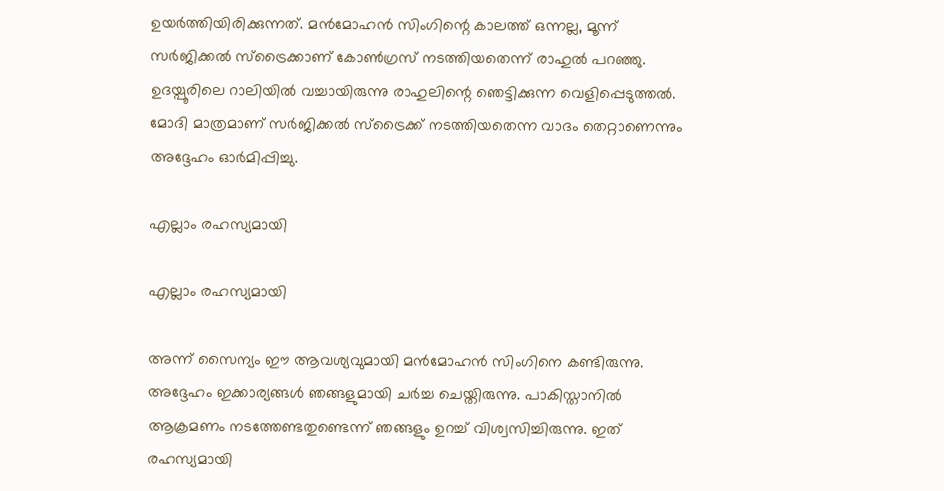ഉയര്‍ത്തിയിരിക്കുന്നത്. മന്‍മോഹന്‍ സിംഗിന്റെ കാലത്ത് ഒന്നല്ല, മൂന്ന് സര്‍ജിക്കല്‍ സ്‌ട്രൈക്കാണ് കോണ്‍ഗ്രസ് നടത്തിയതെന്ന് രാഹുല്‍ പറഞ്ഞു. ഉദയ്പൂരിലെ റാലിയില്‍ വച്ചായിരുന്നു രാഹുലിന്റെ ഞെട്ടിക്കുന്ന വെളിപ്പെടുത്തല്‍. മോദി മാത്രമാണ് സര്‍ജിക്കല്‍ സ്‌ട്രൈക്ക് നടത്തിയതെന്ന വാദം തെറ്റാണെന്നും അദ്ദേഹം ഓര്‍മിപ്പിച്ചു.

എല്ലാം രഹസ്യമായി

എല്ലാം രഹസ്യമായി

അന്ന് സൈന്യം ഈ ആവശ്യവുമായി മന്‍മോഹന്‍ സിംഗിനെ കണ്ടിരുന്നു. അദ്ദേഹം ഇക്കാര്യങ്ങള്‍ ഞങ്ങളുമായി ചര്‍ച്ച ചെയ്തിരുന്നു. പാകിസ്താനില്‍ ആക്രമണം നടത്തേണ്ടതുണ്ടെന്ന് ഞങ്ങളും ഉറച്ച് വിശ്വസിച്ചിരുന്നു. ഇത് രഹസ്യമായി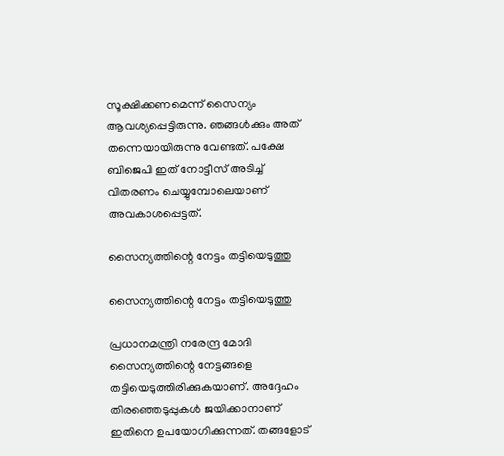സൂക്ഷിക്കണമെന്ന് സൈന്യം ആവശ്യപ്പെട്ടിരുന്നു. ഞങ്ങള്‍ക്കും അത് തന്നെയായിരുന്നു വേണ്ടത്. പക്ഷേ ബിജെപി ഇത് നോട്ടീസ് അടിച്ച് വിതരണം ചെയ്യുമ്പോലെയാണ് അവകാശപ്പെട്ടത്.

സൈന്യത്തിന്റെ നേട്ടം തട്ടിയെടുത്തു

സൈന്യത്തിന്റെ നേട്ടം തട്ടിയെടുത്തു

പ്രധാനമന്ത്രി നരേന്ദ്ര മോദി സൈന്യത്തിന്റെ നേട്ടങ്ങളെ തട്ടിയെടുത്തിരിക്കുകയാണ്. അദ്ദേഹം തിരഞ്ഞെടുപ്പുകള്‍ ജയിക്കാനാണ് ഇതിനെ ഉപയോഗിക്കുന്നത്. തങ്ങളോട്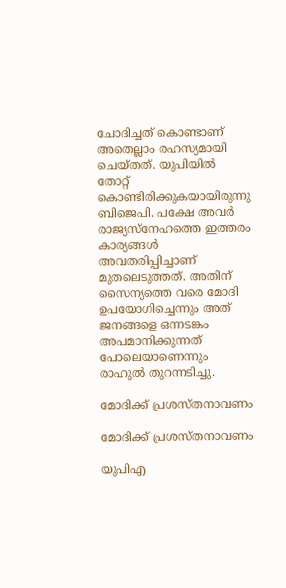ചോദിച്ചത് കൊണ്ടാണ് അതെല്ലാം രഹസ്യമായി ചെയ്തത്. യുപിയില്‍ തോറ്റ് കൊണ്ടിരിക്കുകയായിരുന്നു ബിജെപി. പക്ഷേ അവര്‍ രാജ്യസ്‌നേഹത്തെ ഇത്തരം കാര്യങ്ങള്‍ അവതരിപ്പിച്ചാണ് മുതലെടുത്തത്. അതിന് സൈന്യത്തെ വരെ മോദി ഉപയോഗിച്ചെന്നും അത് ജനങ്ങളെ ഒന്നടങ്കം അപമാനിക്കുന്നത് പോലെയാണെന്നും രാഹുല്‍ തുറന്നടിച്ചു.

മോദിക്ക് പ്രശസ്തനാവണം

മോദിക്ക് പ്രശസ്തനാവണം

യുപിഎ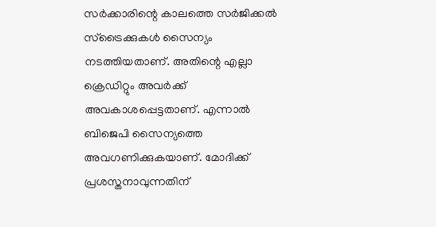സര്‍ക്കാരിന്റെ കാലത്തെ സര്‍ജിക്കല്‍ സ്‌ട്രൈക്കുകള്‍ സൈന്യം നടത്തിയതാണ്. അതിന്റെ എല്ലാ ക്രെഡിറ്റും അവര്‍ക്ക് അവകാശപ്പെട്ടതാണ്. എന്നാല്‍ ബിജെപി സൈന്യത്തെ അവഗണിക്കുകയാണ്. മോദിക്ക് പ്രശസ്തനാവുന്നതിന്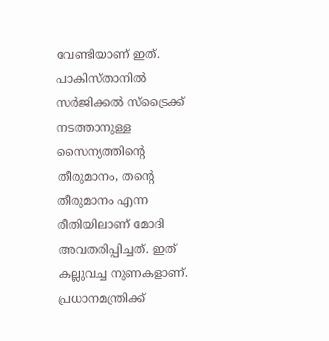വേണ്ടിയാണ് ഇത്. പാകിസ്താനില്‍ സര്‍ജിക്കല്‍ സ്‌ട്രൈക്ക് നടത്താനുള്ള സൈന്യത്തിന്റെ തീരുമാനം, തന്റെ തീരുമാനം എന്ന രീതിയിലാണ് മോദി അവതരിപ്പിച്ചത്. ഇത് കല്ലുവച്ച നുണകളാണ്. പ്രധാനമന്ത്രിക്ക്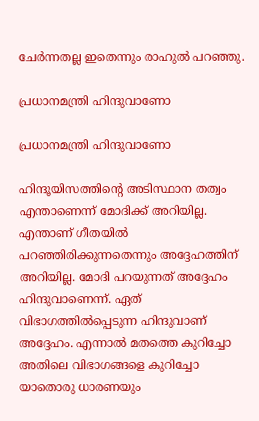ചേര്‍ന്നതല്ല ഇതെന്നും രാഹുല്‍ പറഞ്ഞു.

പ്രധാനമന്ത്രി ഹിന്ദുവാണോ

പ്രധാനമന്ത്രി ഹിന്ദുവാണോ

ഹിന്ദൂയിസത്തിന്റെ അടിസ്ഥാന തത്വം എന്താണെന്ന് മോദിക്ക് അറിയില്ല. എന്താണ് ഗീതയില്‍ പറഞ്ഞിരിക്കുന്നതെന്നും അദ്ദേഹത്തിന് അറിയില്ല. മോദി പറയുന്നത് അദ്ദേഹം ഹിന്ദുവാണെന്ന്. ഏത് വിഭാഗത്തില്‍പ്പെടുന്ന ഹിന്ദുവാണ് അദ്ദേഹം. എന്നാല്‍ മതത്തെ കുറിച്ചോ അതിലെ വിഭാഗങ്ങളെ കുറിച്ചോ യാതൊരു ധാരണയും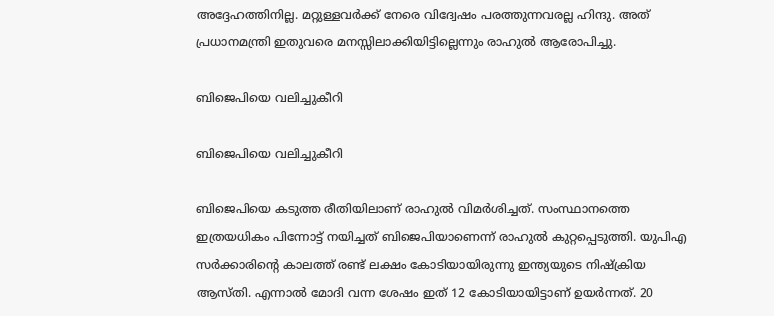അദ്ദേഹത്തിനില്ല. മറ്റുള്ളവര്‍ക്ക് നേരെ വിദ്വേഷം പരത്തുന്നവരല്ല ഹിന്ദു. അത് പ്രധാനമന്ത്രി ഇതുവരെ മനസ്സിലാക്കിയിട്ടില്ലെന്നും രാഹുല്‍ ആരോപിച്ചു.

ബിജെപിയെ വലിച്ചുകീറി

ബിജെപിയെ വലിച്ചുകീറി

ബിജെപിയെ കടുത്ത രീതിയിലാണ് രാഹുല്‍ വിമര്‍ശിച്ചത്. സംസ്ഥാനത്തെ ഇത്രയധികം പിന്നോട്ട് നയിച്ചത് ബിജെപിയാണെന്ന് രാഹുല്‍ കുറ്റപ്പെടുത്തി. യുപിഎ സര്‍ക്കാരിന്റെ കാലത്ത് രണ്ട് ലക്ഷം കോടിയായിരുന്നു ഇന്ത്യയുടെ നിഷ്‌ക്രിയ ആസ്തി. എന്നാല്‍ മോദി വന്ന ശേഷം ഇത് 12 കോടിയായിട്ടാണ് ഉയര്‍ന്നത്. 20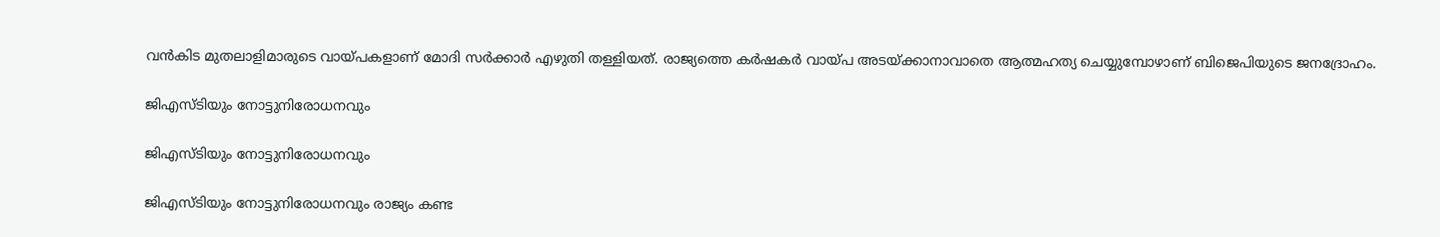വന്‍കിട മുതലാളിമാരുടെ വായ്പകളാണ് മോദി സര്‍ക്കാര്‍ എഴുതി തള്ളിയത്. രാജ്യത്തെ കര്‍ഷകര്‍ വായ്പ അടയ്ക്കാനാവാതെ ആത്മഹത്യ ചെയ്യുമ്പോഴാണ് ബിജെപിയുടെ ജനദ്രോഹം.

ജിഎസ്ടിയും നോട്ടുനിരോധനവും

ജിഎസ്ടിയും നോട്ടുനിരോധനവും

ജിഎസ്ടിയും നോട്ടുനിരോധനവും രാജ്യം കണ്ട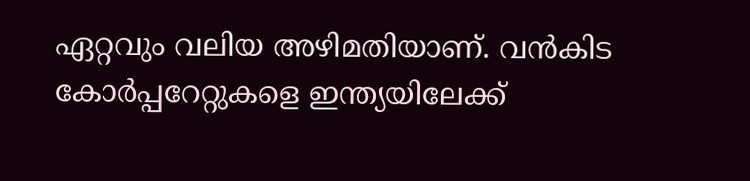ഏറ്റവും വലിയ അഴിമതിയാണ്. വന്‍കിട കോര്‍പ്പറേറ്റുകളെ ഇന്ത്യയിലേക്ക്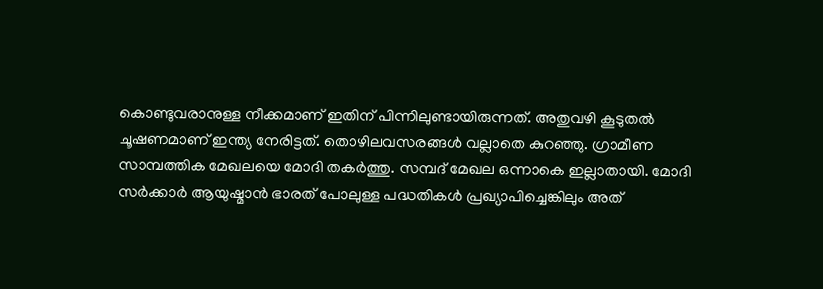കൊണ്ടുവരാനുള്ള നീക്കമാണ് ഇതിന് പിന്നിലുണ്ടായിരുന്നത്. അതുവഴി കൂടുതല്‍ ചൂഷണമാണ് ഇന്ത്യ നേരിട്ടത്. തൊഴിലവസരങ്ങള്‍ വല്ലാതെ കുറഞ്ഞു. ഗ്രാമീണ സാമ്പത്തിക മേഖലയെ മോദി തകര്‍ത്തു. സമ്പദ് മേഖല ഒന്നാകെ ഇല്ലാതായി. മോദി സര്‍ക്കാര്‍ ആയുഷ്മാന്‍ ഭാരത് പോലുള്ള പദ്ധതികള്‍ പ്രഖ്യാപിച്ചെങ്കിലും അത്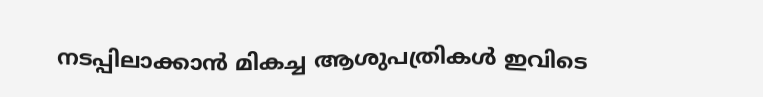നടപ്പിലാക്കാന്‍ മികച്ച ആശുപത്രികള്‍ ഇവിടെ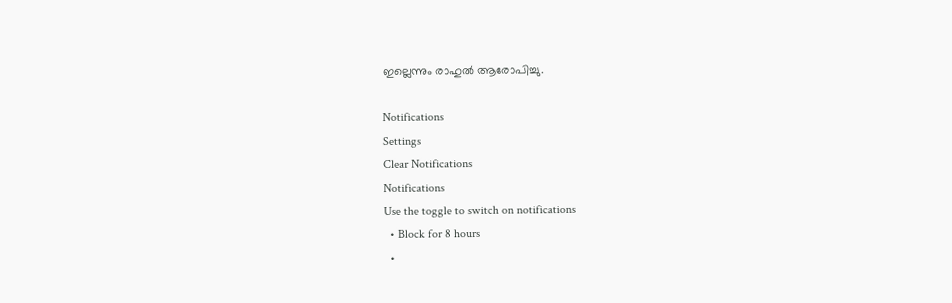ഇല്ലെന്നും രാഹുല്‍ ആരോപിച്ചു.

Notifications
Settings
Clear Notifications
Notifications
Use the toggle to switch on notifications
  • Block for 8 hours
  •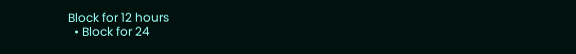Block for 12 hours
  • Block for 24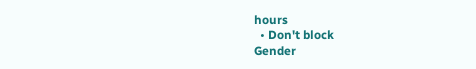hours
  • Don't block
Gender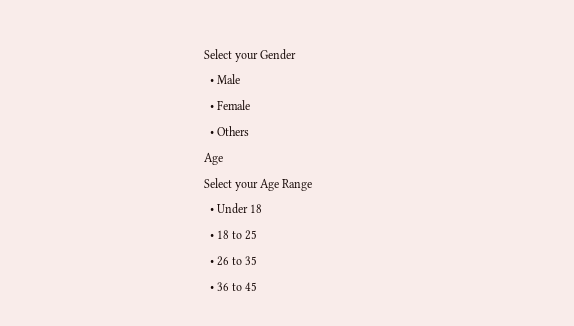Select your Gender
  • Male
  • Female
  • Others
Age
Select your Age Range
  • Under 18
  • 18 to 25
  • 26 to 35
  • 36 to 45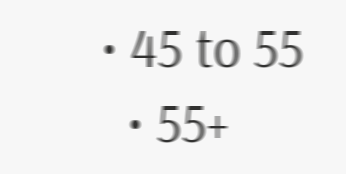• 45 to 55
  • 55+